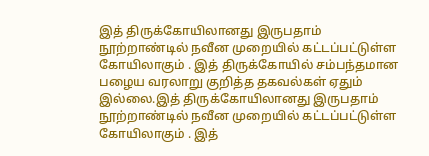இத் திருக்கோயிலானது இருபதாம் நூற்றாண்டில் நவீன முறையில் கட்டப்பட்டுள்ள கோயிலாகும் . இத் திருக்கோயில் சம்பந்தமான பழைய வரலாறு குறித்த தகவல்கள் ஏதும் இல்லை.இத் திருக்கோயிலானது இருபதாம் நூற்றாண்டில் நவீன முறையில் கட்டப்பட்டுள்ள கோயிலாகும் . இத்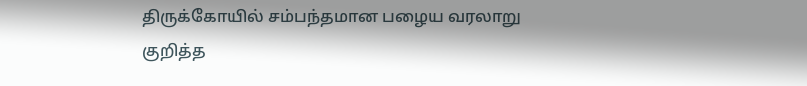திருக்கோயில் சம்பந்தமான பழைய வரலாறு குறித்த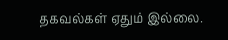தகவல்கள் ஏதும் இல்லை.